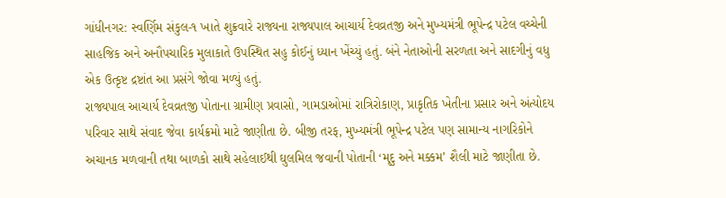ગાંધીનગર: સ્વર્ણિમ સંકુલ-૧ ખાતે શુક્રવારે રાજ્યના રાજ્યપાલ આચાર્ય દેવવ્રતજી અને મુખ્યમંત્રી ભૂપેન્દ્ર પટેલ વચ્ચેની સાહજિક અને અનૌપચારિક મુલાકાતે ઉપસ્થિત સહુ કોઈનું ધ્યાન ખેંચ્યું હતું. બંને નેતાઓની સરળતા અને સાદગીનું વધુ એક ઉત્કૃષ્ટ દ્રષ્ટાંત આ પ્રસંગે જોવા મળ્યું હતું.
રાજ્યપાલ આચાર્ય દેવવ્રતજી પોતાના ગ્રામીણ પ્રવાસો, ગામડાઓમાં રાત્રિરોકાણ, પ્રાકૃતિક ખેતીના પ્રસાર અને અંત્યોદય પરિવાર સાથે સંવાદ જેવા કાર્યક્રમો માટે જાણીતા છે. બીજી તરફ, મુખ્યમંત્રી ભૂપેન્દ્ર પટેલ પણ સામાન્ય નાગરિકોને અચાનક મળવાની તથા બાળકો સાથે સહેલાઈથી ઘુલમિલ જવાની પોતાની ‘મૃદુ અને મક્કમ’ શૈલી માટે જાણીતા છે.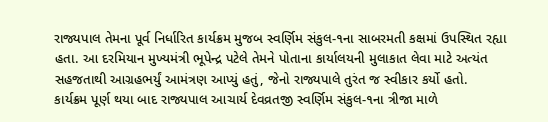રાજ્યપાલ તેમના પૂર્વ નિર્ધારિત કાર્યક્રમ મુજબ સ્વર્ણિમ સંકુલ-૧ના સાબરમતી કક્ષમાં ઉપસ્થિત રહ્યા હતા. આ દરમિયાન મુખ્યમંત્રી ભૂપેન્દ્ર પટેલે તેમને પોતાના કાર્યાલયની મુલાકાત લેવા માટે અત્યંત સહજતાથી આગ્રહભર્યું આમંત્રણ આપ્યું હતું, જેનો રાજ્યપાલે તુરંત જ સ્વીકાર કર્યો હતો.
કાર્યક્રમ પૂર્ણ થયા બાદ રાજ્યપાલ આચાર્ય દેવવ્રતજી સ્વર્ણિમ સંકુલ-૧ના ત્રીજા માળે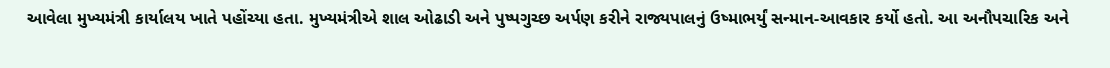આવેલા મુખ્યમંત્રી કાર્યાલય ખાતે પહોંચ્યા હતા. મુખ્યમંત્રીએ શાલ ઓઢાડી અને પુષ્પગુચ્છ અર્પણ કરીને રાજ્યપાલનું ઉષ્માભર્યું સન્માન-આવકાર કર્યો હતો. આ અનૌપચારિક અને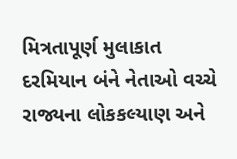મિત્રતાપૂર્ણ મુલાકાત દરમિયાન બંને નેતાઓ વચ્ચે રાજ્યના લોકકલ્યાણ અને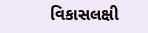વિકાસલક્ષી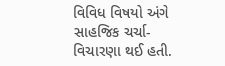વિવિધ વિષયો અંગે સાહજિક ચર્ચા-વિચારણા થઈ હતી.